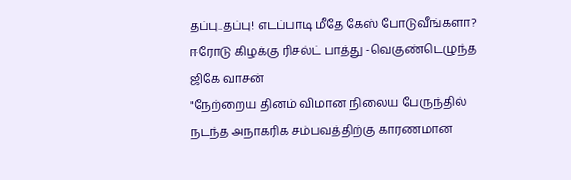தப்பு..தப்பு! எடப்பாடி மீதே கேஸ் போடுவீங்களா? ஈரோடு கிழக்கு ரிசல்ட் பாத்து -வெகுண்டெழுந்த ஜிகே வாசன்
"நேற்றைய தினம் விமான நிலைய பேருந்தில் நடந்த அநாகரிக சம்பவத்திற்கு காரணமான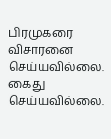பிரமுகரை விசாரனை செய்யவில்லை. கைது செய்யவில்லை.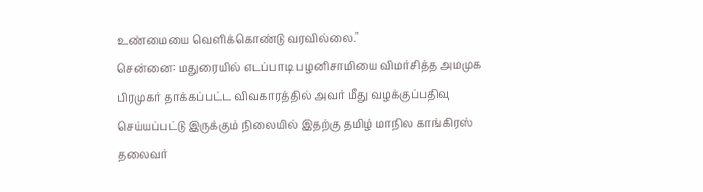உண்மையை வெளிக்கொண்டு வரவில்லை."
சென்னை: மதுரையில் எடப்பாடி பழனிசாமியை விமர்சித்த அமமுக பிரமுகர் தாக்கப்பட்ட விவகாரத்தில் அவர் மீது வழக்குப்பதிவு செய்யப்பட்டு இருக்கும் நிலையில் இதற்கு தமிழ் மாநில காங்கிரஸ் தலைவர்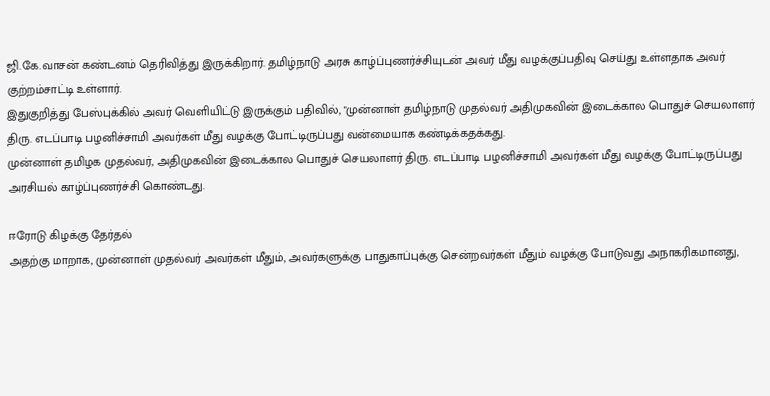ஜி.கே.வாசன் கண்டனம் தெரிவித்து இருக்கிறார். தமிழ்நாடு அரசு காழ்ப்புணர்ச்சியுடன் அவர் மீது வழக்குப்பதிவு செய்து உள்ளதாக அவர் குற்றம்சாட்டி உள்ளார்.
இதுகுறித்து பேஸ்புக்கில் அவர் வெளியிட்டு இருக்கும் பதிவில், "முன்னாள் தமிழ்நாடு முதல்வர் அதிமுகவின் இடைக்கால பொதுச் செயலாளர் திரு. எடப்பாடி பழனிச்சாமி அவர்கள் மீது வழக்கு போட்டிருப்பது வன்மையாக கண்டிக்கதக்கது.
முன்னாள் தமிழக முதல்வர், அதிமுகவின் இடைக்கால பொதுச் செயலாளர் திரு. எடப்பாடி பழனிச்சாமி அவர்கள் மீது வழக்கு போட்டிருப்பது அரசியல் காழ்ப்புணர்ச்சி கொண்டது.

ஈரோடு கிழக்கு தேர்தல்
அதற்கு மாறாக, முன்னாள் முதல்வர் அவர்கள் மீதும், அவர்களுக்கு பாதுகாப்புக்கு சென்றவர்கள் மீதும் வழக்கு போடுவது அநாகரிகமானது,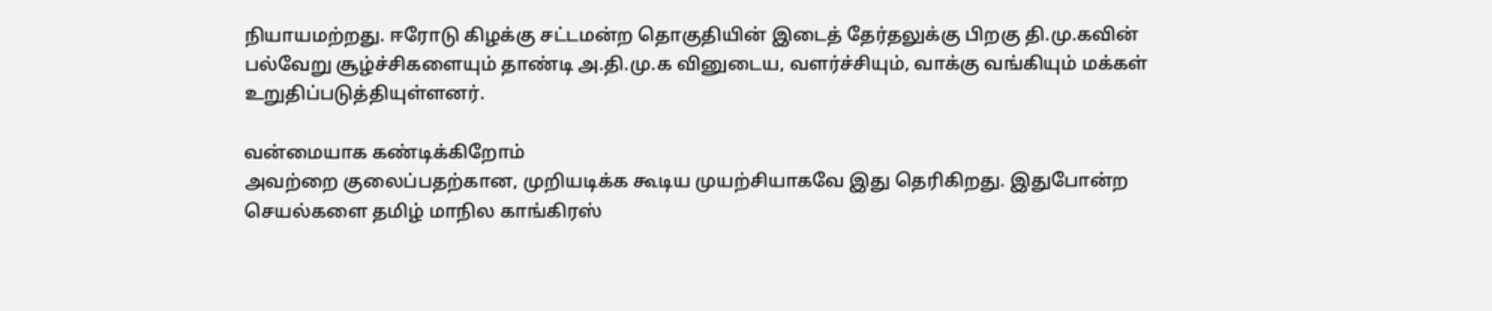நியாயமற்றது. ஈரோடு கிழக்கு சட்டமன்ற தொகுதியின் இடைத் தேர்தலுக்கு பிறகு தி.மு.கவின் பல்வேறு சூழ்ச்சிகளையும் தாண்டி அ.தி.மு.க வினுடைய, வளர்ச்சியும், வாக்கு வங்கியும் மக்கள் உறுதிப்படுத்தியுள்ளனர்.

வன்மையாக கண்டிக்கிறோம்
அவற்றை குலைப்பதற்கான, முறியடிக்க கூடிய முயற்சியாகவே இது தெரிகிறது. இதுபோன்ற செயல்களை தமிழ் மாநில காங்கிரஸ்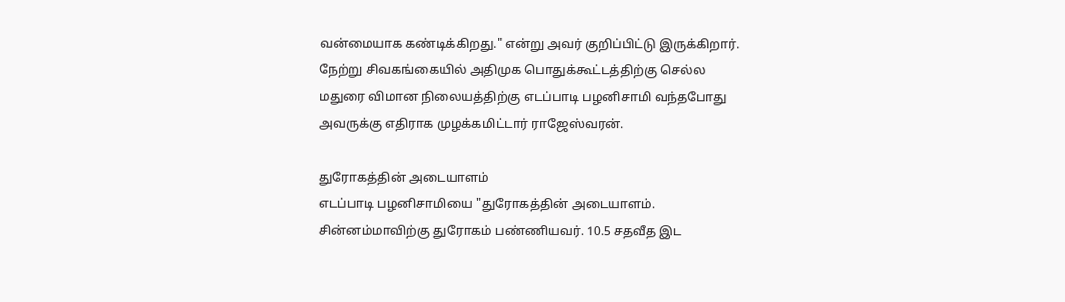வன்மையாக கண்டிக்கிறது." என்று அவர் குறிப்பிட்டு இருக்கிறார். நேற்று சிவகங்கையில் அதிமுக பொதுக்கூட்டத்திற்கு செல்ல மதுரை விமான நிலையத்திற்கு எடப்பாடி பழனிசாமி வந்தபோது அவருக்கு எதிராக முழக்கமிட்டார் ராஜேஸ்வரன்.

துரோகத்தின் அடையாளம்
எடப்பாடி பழனிசாமியை "துரோகத்தின் அடையாளம். சின்னம்மாவிற்கு துரோகம் பண்ணியவர். 10.5 சதவீத இட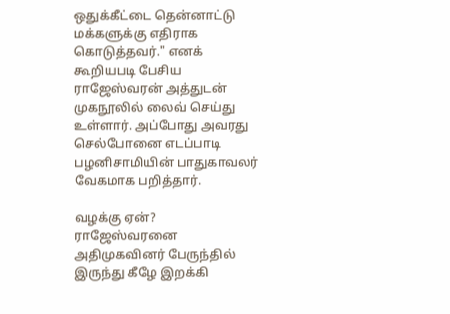ஒதுக்கீட்டை தென்னாட்டு மக்களுக்கு எதிராக கொடுத்தவர்." எனக் கூறியபடி பேசிய ராஜேஸ்வரன் அத்துடன் முகநூலில் லைவ் செய்து உள்ளார். அப்போது அவரது செல்போனை எடப்பாடி பழனிசாமியின் பாதுகாவலர் வேகமாக பறித்தார்.

வழக்கு ஏன்?
ராஜேஸ்வரனை அதிமுகவினர் பேருந்தில் இருந்து கீழே இறக்கி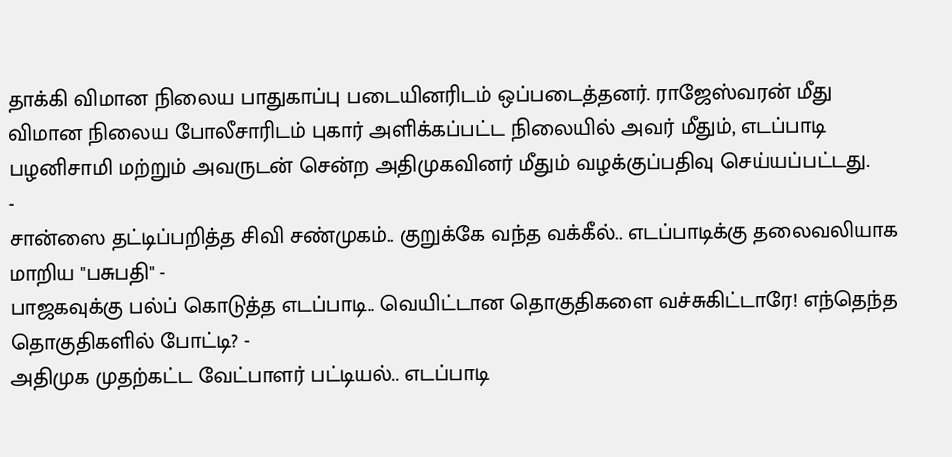தாக்கி விமான நிலைய பாதுகாப்பு படையினரிடம் ஒப்படைத்தனர். ராஜேஸ்வரன் மீது விமான நிலைய போலீசாரிடம் புகார் அளிக்கப்பட்ட நிலையில் அவர் மீதும், எடப்பாடி பழனிசாமி மற்றும் அவருடன் சென்ற அதிமுகவினர் மீதும் வழக்குப்பதிவு செய்யப்பட்டது.
-
சான்ஸை தட்டிப்பறித்த சிவி சண்முகம்.. குறுக்கே வந்த வக்கீல்.. எடப்பாடிக்கு தலைவலியாக மாறிய "பசுபதி" -
பாஜகவுக்கு பல்ப் கொடுத்த எடப்பாடி.. வெயிட்டான தொகுதிகளை வச்சுகிட்டாரே! எந்தெந்த தொகுதிகளில் போட்டி? -
அதிமுக முதற்கட்ட வேட்பாளர் பட்டியல்.. எடப்பாடி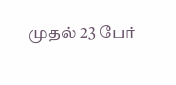முதல் 23 பேர்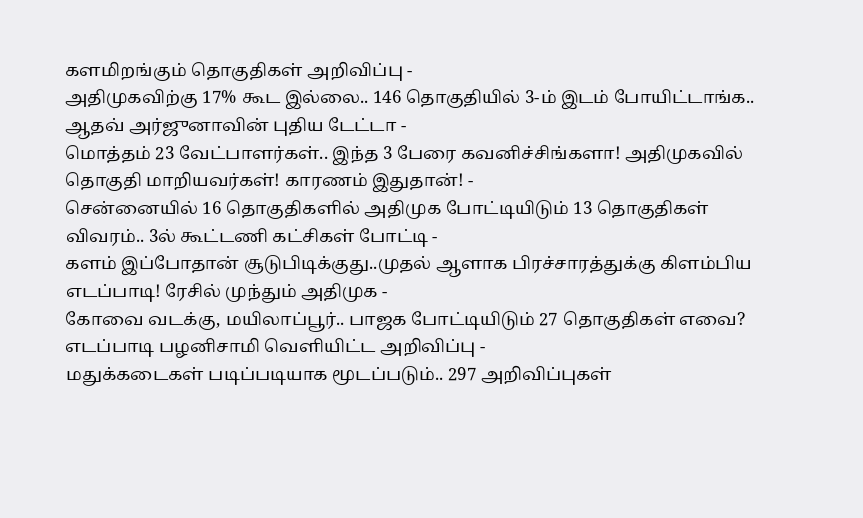களமிறங்கும் தொகுதிகள் அறிவிப்பு -
அதிமுகவிற்கு 17% கூட இல்லை.. 146 தொகுதியில் 3-ம் இடம் போயிட்டாங்க.. ஆதவ் அர்ஜுனாவின் புதிய டேட்டா -
மொத்தம் 23 வேட்பாளர்கள்.. இந்த 3 பேரை கவனிச்சிங்களா! அதிமுகவில் தொகுதி மாறியவர்கள்! காரணம் இதுதான்! -
சென்னையில் 16 தொகுதிகளில் அதிமுக போட்டியிடும் 13 தொகுதிகள் விவரம்.. 3ல் கூட்டணி கட்சிகள் போட்டி -
களம் இப்போதான் சூடுபிடிக்குது..முதல் ஆளாக பிரச்சாரத்துக்கு கிளம்பிய எடப்பாடி! ரேசில் முந்தும் அதிமுக -
கோவை வடக்கு, மயிலாப்பூர்.. பாஜக போட்டியிடும் 27 தொகுதிகள் எவை? எடப்பாடி பழனிசாமி வெளியிட்ட அறிவிப்பு -
மதுக்கடைகள் படிப்படியாக மூடப்படும்.. 297 அறிவிப்புகள்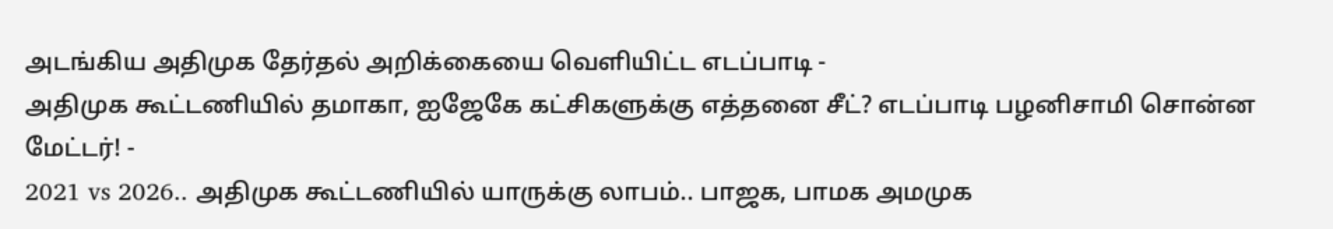அடங்கிய அதிமுக தேர்தல் அறிக்கையை வெளியிட்ட எடப்பாடி -
அதிமுக கூட்டணியில் தமாகா, ஐஜேகே கட்சிகளுக்கு எத்தனை சீட்? எடப்பாடி பழனிசாமி சொன்ன மேட்டர்! -
2021 vs 2026.. அதிமுக கூட்டணியில் யாருக்கு லாபம்.. பாஜக, பாமக அமமுக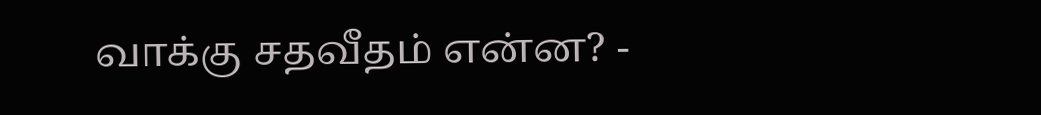வாக்கு சதவீதம் என்ன? -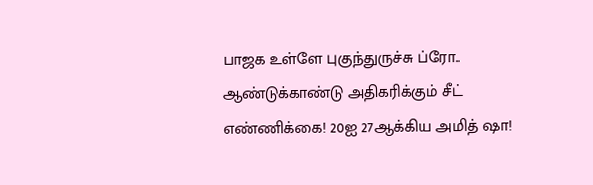பாஜக உள்ளே புகுந்துருச்சு ப்ரோ.. ஆண்டுக்காண்டு அதிகரிக்கும் சீட் எண்ணிக்கை! 20ஐ 27ஆக்கிய அமித் ஷா!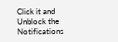Click it and Unblock the Notifications